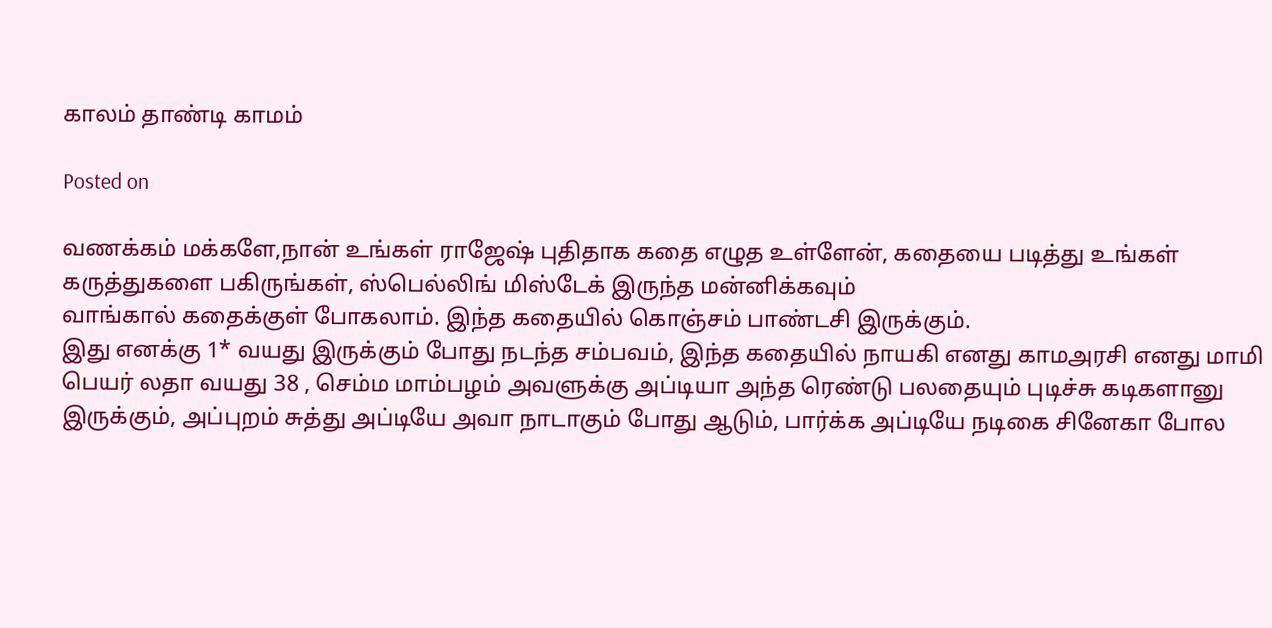காலம் தாண்டி காமம்

Posted on

வணக்கம் மக்களே,நான் உங்கள் ராஜேஷ் புதிதாக கதை எழுத உள்ளேன், கதையை படித்து உங்கள் கருத்துகளை பகிருங்கள், ஸ்பெல்லிங் மிஸ்டேக் இருந்த மன்னிக்கவும்
வாங்கால் கதைக்குள் போகலாம். இந்த கதையில் கொஞ்சம் பாண்டசி இருக்கும்.
இது எனக்கு 1* வயது இருக்கும் போது நடந்த சம்பவம், இந்த கதையில் நாயகி எனது காமஅரசி எனது மாமி பெயர் லதா வயது 38 , செம்ம மாம்பழம் அவளுக்கு அப்டியா அந்த ரெண்டு பலதையும் புடிச்சு கடிகளானு இருக்கும், அப்புறம் சுத்து அப்டியே அவா நாடாகும் போது ஆடும், பார்க்க அப்டியே நடிகை சினேகா போல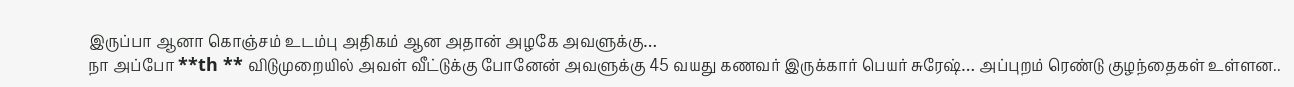இருப்பா ஆனா கொஞ்சம் உடம்பு அதிகம் ஆன அதான் அழகே அவளுக்கு…
நா அப்போ **th ** விடுமுறையில் அவள் வீட்டுக்கு போனேன் அவளுக்கு 45 வயது கணவர் இருக்கார் பெயர் சுரேஷ்… அப்புறம் ரெண்டு குழந்தைகள் உள்ளன..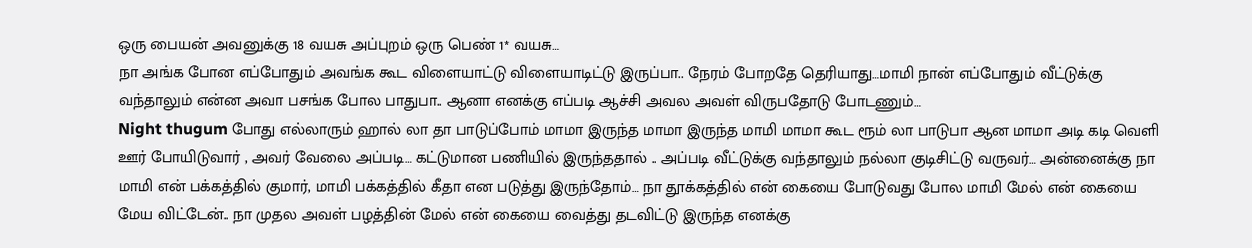ஒரு பையன் அவனுக்கு 18 வயசு அப்புறம் ஒரு பெண் 1* வயசு…
நா அங்க போன எப்போதும் அவங்க கூட விளையாட்டு விளையாடிட்டு இருப்பா.. நேரம் போறதே தெரியாது…மாமி நான் எப்போதும் வீட்டுக்கு வந்தாலும் என்ன அவா பசங்க போல பாதுபா.. ஆனா எனக்கு எப்படி ஆச்சி அவல அவள் விருபதோடு போடணும்…
Night thugum போது எல்லாரும் ஹால் லா தா பாடுப்போம் மாமா இருந்த மாமா இருந்த மாமி மாமா கூட ரூம் லா பாடுபா ஆன மாமா அடி கடி வெளி ஊர் போயிடுவார் , அவர் வேலை அப்படி… கட்டுமான பணியில் இருந்ததால் .. அப்படி வீட்டுக்கு வந்தாலும் நல்லா குடிசிட்டு வருவர்… அன்னைக்கு நா மாமி என் பக்கத்தில் குமார், மாமி பக்கத்தில் கீதா என படுத்து இருந்தோம்… நா தூக்கத்தில் என் கையை போடுவது போல மாமி மேல் என் கையை மேய விட்டேன்.. நா முதல அவள் பழத்தின் மேல் என் கையை வைத்து தடவிட்டு இருந்த எனக்கு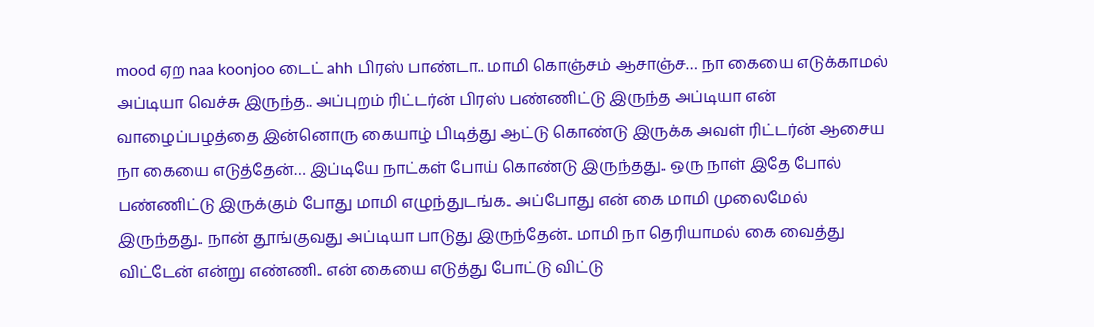mood ஏற naa koonjoo டைட் ahh பிரஸ் பாண்டா.. மாமி கொஞ்சம் ஆசாஞ்ச… நா கையை எடுக்காமல் அப்டியா வெச்சு இருந்த.. அப்புறம் ரிட்டர்ன் பிரஸ் பண்ணிட்டு இருந்த அப்டியா என் வாழைப்பழத்தை இன்னொரு கையாழ் பிடித்து ஆட்டு கொண்டு இருக்க அவள் ரிட்டர்ன் ஆசைய நா கையை எடுத்தேன்… இப்டியே நாட்கள் போய் கொண்டு இருந்தது.. ஒரு நாள் இதே போல் பண்ணிட்டு இருக்கும் போது மாமி எழுந்துடங்க.. அப்போது என் கை மாமி முலைமேல் இருந்தது.. நான் தூங்குவது அப்டியா பாடுது இருந்தேன்.. மாமி நா தெரியாமல் கை வைத்து விட்டேன் என்று எண்ணி.. என் கையை எடுத்து போட்டு விட்டு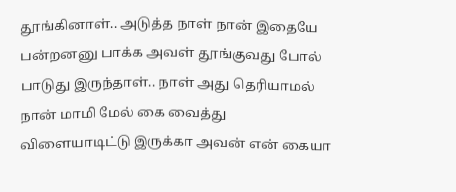தூங்கினாள்.. அடுத்த நாள் நான் இதையே பன்றனனு பாக்க அவள் தூங்குவது போல் பாடுது இருந்தாள்.. நாள் அது தெரியாமல் நான் மாமி மேல் கை வைத்து விளையாடிட்டு இருக்கா அவன் என் கையா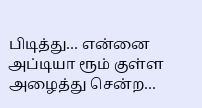பிடித்து… என்னை அப்டியா ரூம் குள்ள அழைத்து சென்ற…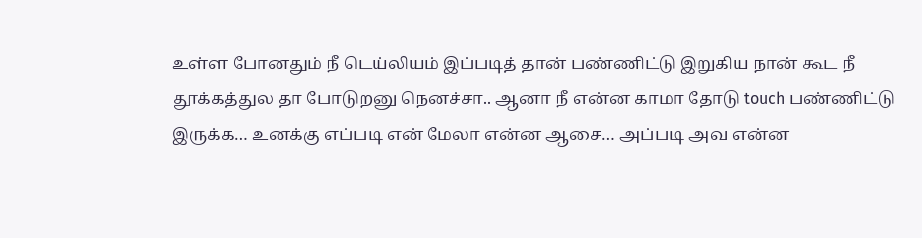உள்ள போனதும் நீ டெய்லியம் இப்படித் தான் பண்ணிட்டு இறுகிய நான் கூட நீ தூக்கத்துல தா போடுறனு நெனச்சா.. ஆனா நீ என்ன காமா தோடு touch பண்ணிட்டு இருக்க… உனக்கு எப்படி என் மேலா என்ன ஆசை… அப்படி அவ என்ன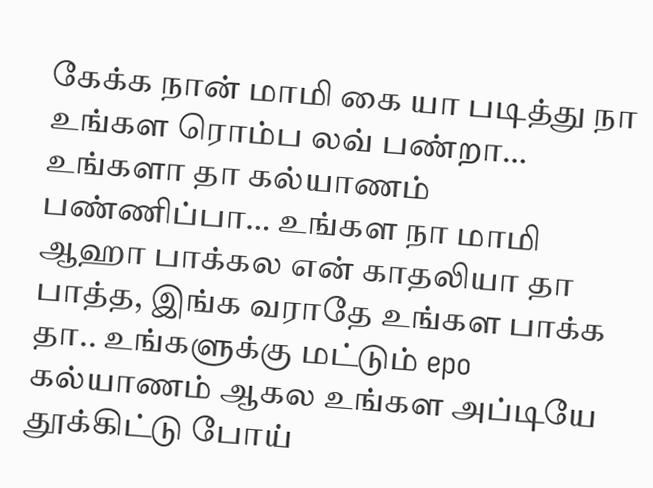கேக்க நான் மாமி கை யா படித்து நா உங்கள ரொம்ப லவ் பண்றா… உங்களா தா கல்யாணம் பண்ணிப்பா… உங்கள நா மாமி ஆஹா பாக்கல என் காதலியா தா பாத்த, இங்க வராதே உங்கள பாக்க தா.. உங்களுக்கு மட்டும் epo கல்யாணம் ஆகல உங்கள அப்டியே தூக்கிட்டு போய்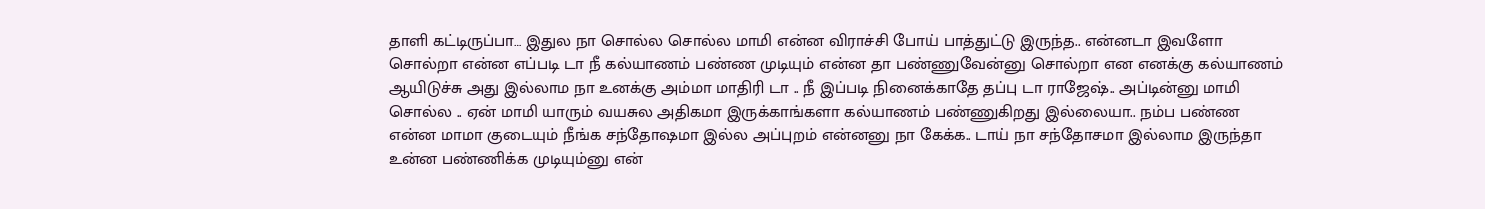தாளி கட்டிருப்பா… இதுல நா சொல்ல சொல்ல மாமி என்ன விராச்சி போய் பாத்துட்டு இருந்த.. என்னடா இவளோ சொல்றா என்ன எப்படி டா நீ கல்யாணம் பண்ண முடியும் என்ன தா பண்ணுவேன்னு சொல்றா என எனக்கு கல்யாணம் ஆயிடுச்சு அது இல்லாம நா உனக்கு அம்மா மாதிரி டா .. நீ இப்படி நினைக்காதே தப்பு டா ராஜேஷ்.. அப்டின்னு மாமி சொல்ல .. ஏன் மாமி யாரும் வயசுல அதிகமா இருக்காங்களா கல்யாணம் பண்ணுகிறது இல்லையா.. நம்ப பண்ண என்ன மாமா குடையும் நீங்க சந்தோஷமா இல்ல அப்புறம் என்னனு நா கேக்க.. டாய் நா சந்தோசமா இல்லாம இருந்தா உன்ன பண்ணிக்க முடியும்னு என்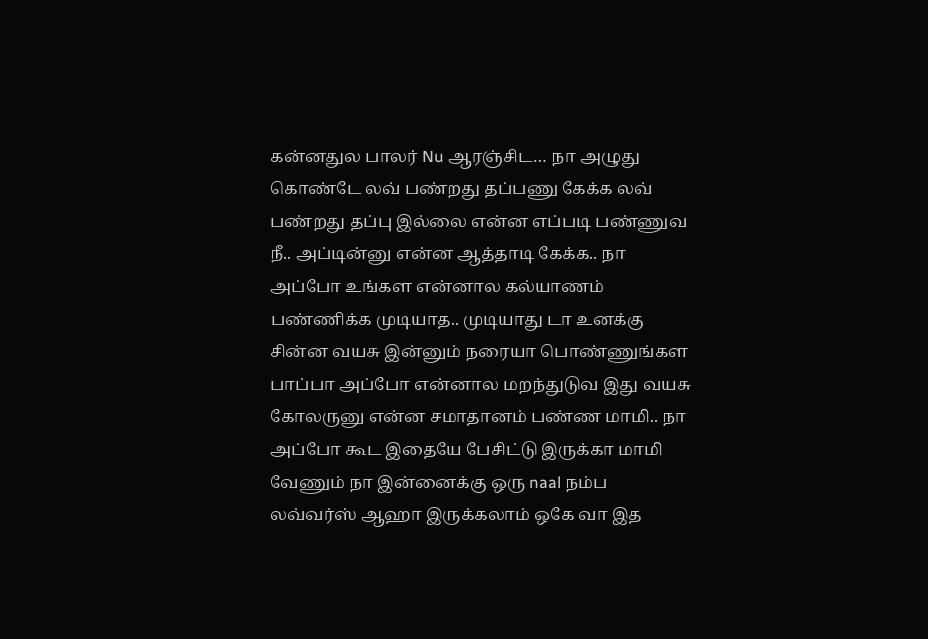கன்னதுல பாலர் Nu ஆரஞ்சிட… நா அழுது கொண்டே லவ் பண்றது தப்பணு கேக்க லவ் பண்றது தப்பு இல்லை என்ன எப்படி பண்ணுவ நீ.. அப்டின்னு என்ன ஆத்தாடி கேக்க.. நா அப்போ உங்கள என்னால கல்யாணம் பண்ணிக்க முடியாத.. முடியாது டா உனக்கு சின்ன வயசு இன்னும் நரையா பொண்ணுங்கள பாப்பா அப்போ என்னால மறந்துடுவ இது வயசு கோலருனு என்ன சமாதானம் பண்ண மாமி.. நா அப்போ கூட இதையே பேசிட்டு இருக்கா மாமி வேணும் நா இன்னைக்கு ஒரு naal நம்ப லவ்வர்ஸ் ஆஹா இருக்கலாம் ஒகே வா இத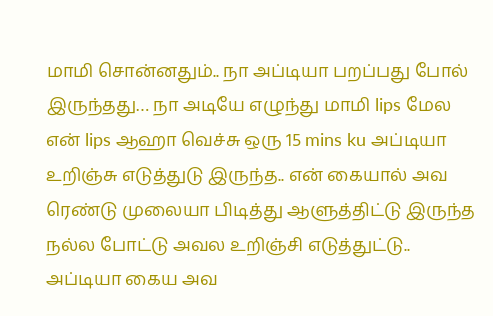மாமி சொன்னதும்.. நா அப்டியா பறப்பது போல் இருந்தது… நா அடியே எழுந்து மாமி lips மேல என் lips ஆஹா வெச்சு ஒரு 15 mins ku அப்டியா உறிஞ்சு எடுத்துடு இருந்த.. என் கையால் அவ ரெண்டு முலையா பிடித்து ஆளுத்திட்டு இருந்த நல்ல போட்டு அவல உறிஞ்சி எடுத்துட்டு.. அப்டியா கைய அவ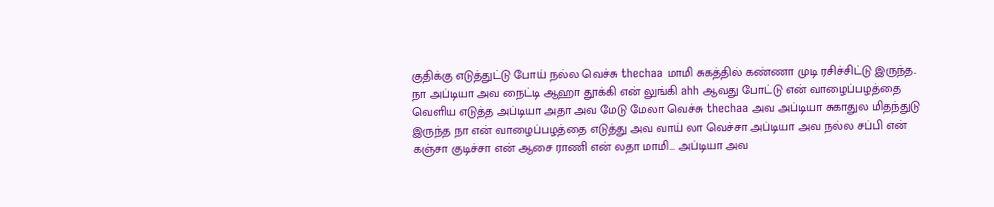குதிக்கு எடுத்துட்டு போய் நல்ல வெச்சு thechaa மாமி சுகத்தில் கண்ணா முடி ரசிச்சிட்டு இருந்த.. நா அப்டியா அவ நைட்டி ஆஹா தூக்கி என் லுங்கி ahh ஆவது போட்டு என் வாழைப்பழத்தை வெளிய எடுத்த அப்டியா அதா அவ மேடு மேலா வெச்சு thechaa அவ அப்டியா சுகாதுல மிதந்துடு இருந்த நா என் வாழைப்பழத்தை எடுத்து அவ வாய் லா வெச்சா அப்டியா அவ நல்ல சப்பி என் கஞ்சா குடிச்சா என் ஆசை ராணி என் லதா மாமி… அப்டியா அவ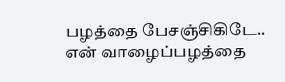பழத்தை பேசஞ்சிகிடே.. என் வாழைப்பழத்தை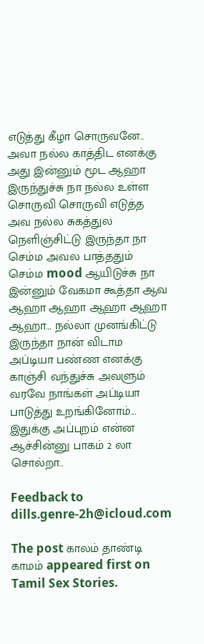எடுத்து கீழா சொருவனே.. அவா நல்ல காத்திட எனக்கு அது இன்னும் மூட ஆஹா இருந்துச்சு நா நல்ல உள்ள சொருவி சொருவி எடுத்த அவ நல்ல சுகத்துல நெளிஞ்சிட்டு இருந்தா நா செம்ம அவல பாத்ததும் செம்ம mood ஆயிடுச்சு நா இன்னும் வேகமா கூத்தா ஆவ ஆஹா ஆஹா ஆஹா ஆஹா ஆஹா… நல்லா முனங்கிட்டு இருந்தா நான் விடாம அப்டியா பண்ண எனக்கு காஞ்சி வந்துச்சு அவளும் வரவே நாங்கள் அப்டியா பாடுத்து உறங்கினோம்… இதுக்கு அப்புறம் என்ன ஆச்சின்னு பாகம் 2 லா சொல்றா..

Feedback to dills.genre-2h@icloud.com

The post காலம் தாண்டி காமம் appeared first on Tamil Sex Stories.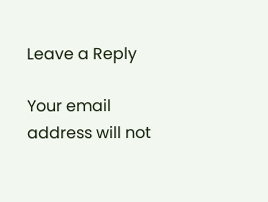Leave a Reply

Your email address will not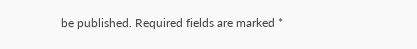be published. Required fields are marked *